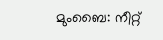മുംബൈ: നീറ്റ്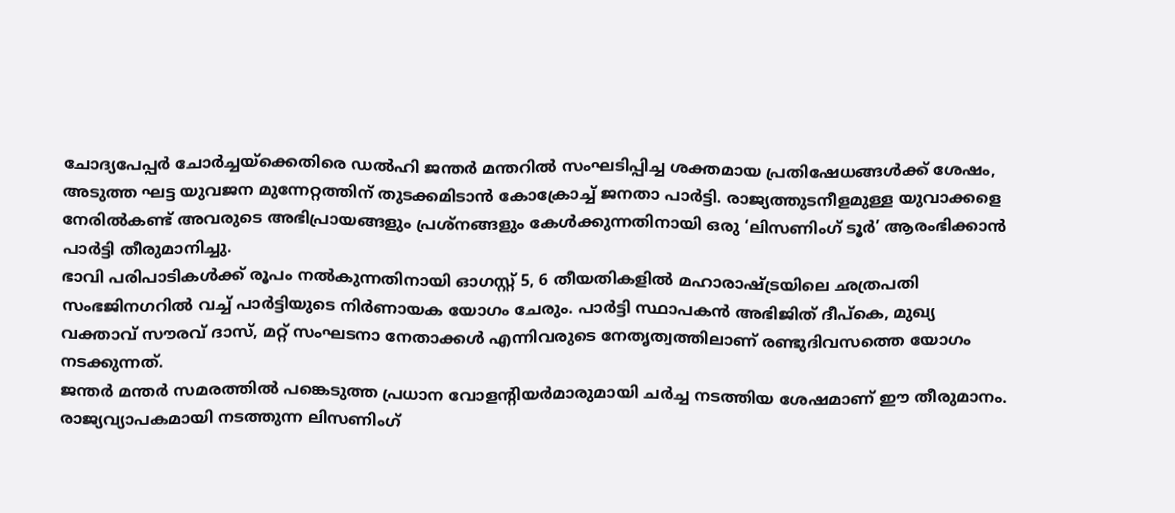ചോദ്യപേപ്പർ ചോർച്ചയ്ക്കെതിരെ ഡൽഹി ജന്തർ മന്തറിൽ സംഘടിപ്പിച്ച ശക്തമായ പ്രതിഷേധങ്ങൾക്ക് ശേഷം, അടുത്ത ഘട്ട യുവജന മുന്നേറ്റത്തിന് തുടക്കമിടാൻ കോക്രോച്ച് ജനതാ പാർട്ടി. രാജ്യത്തുടനീളമുള്ള യുവാക്കളെ നേരിൽകണ്ട് അവരുടെ അഭിപ്രായങ്ങളും പ്രശ്നങ്ങളും കേൾക്കുന്നതിനായി ഒരു ‘ലിസണിംഗ് ടൂർ’ ആരംഭിക്കാൻ പാർട്ടി തീരുമാനിച്ചു.
ഭാവി പരിപാടികൾക്ക് രൂപം നൽകുന്നതിനായി ഓഗസ്റ്റ് 5, 6 തീയതികളിൽ മഹാരാഷ്ട്രയിലെ ഛത്രപതി സംഭജിനഗറിൽ വച്ച് പാർട്ടിയുടെ നിർണായക യോഗം ചേരും. പാർട്ടി സ്ഥാപകൻ അഭിജിത് ദീപ്കെ, മുഖ്യ വക്താവ് സൗരവ് ദാസ്, മറ്റ് സംഘടനാ നേതാക്കൾ എന്നിവരുടെ നേതൃത്വത്തിലാണ് രണ്ടുദിവസത്തെ യോഗം നടക്കുന്നത്.
ജന്തർ മന്തർ സമരത്തിൽ പങ്കെടുത്ത പ്രധാന വോളന്റിയർമാരുമായി ചർച്ച നടത്തിയ ശേഷമാണ് ഈ തീരുമാനം. രാജ്യവ്യാപകമായി നടത്തുന്ന ലിസണിംഗ്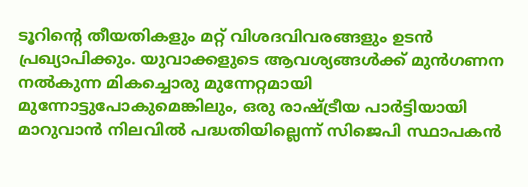ടൂറിന്റെ തീയതികളും മറ്റ് വിശദവിവരങ്ങളും ഉടൻ പ്രഖ്യാപിക്കും. യുവാക്കളുടെ ആവശ്യങ്ങൾക്ക് മുൻഗണന നൽകുന്ന മികച്ചൊരു മുന്നേറ്റമായി മുന്നോട്ടുപോകുമെങ്കിലും, ഒരു രാഷ്ട്രീയ പാർട്ടിയായി മാറുവാൻ നിലവിൽ പദ്ധതിയില്ലെന്ന് സിജെപി സ്ഥാപകൻ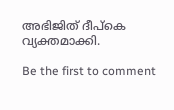അഭിജിത് ദീപ്കെ വ്യക്തമാക്കി.

Be the first to comment